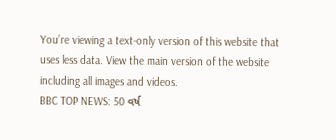You’re viewing a text-only version of this website that uses less data. View the main version of the website including all images and videos.
BBC TOP NEWS: 50 વર્ષ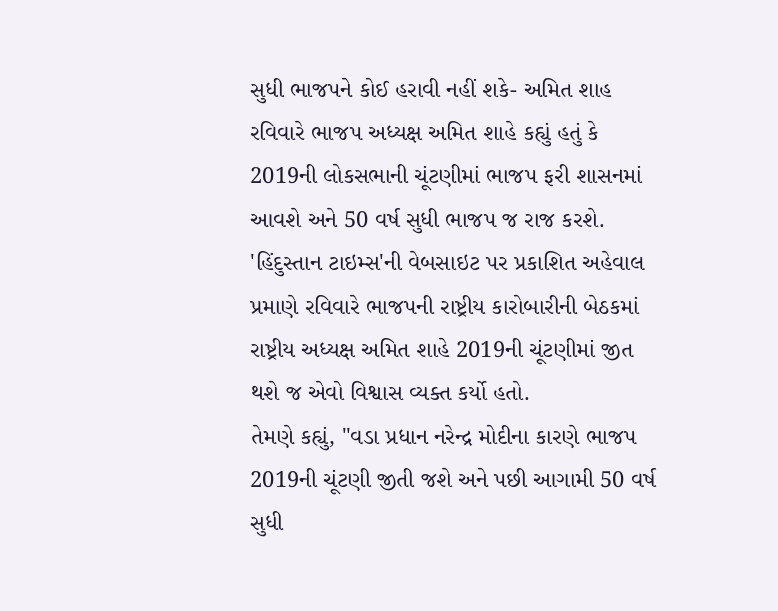સુધી ભાજપને કોઈ હરાવી નહીં શકે- અમિત શાહ
રવિવારે ભાજપ અધ્યક્ષ અમિત શાહે કહ્યું હતું કે 2019ની લોકસભાની ચૂંટણીમાં ભાજપ ફરી શાસનમાં આવશે અને 50 વર્ષ સુધી ભાજપ જ રાજ કરશે.
'હિંદુસ્તાન ટાઇમ્સ'ની વેબસાઇટ પર પ્રકાશિત અહેવાલ પ્રમાણે રવિવારે ભાજપની રાષ્ટ્રીય કારોબારીની બેઠકમાં રાષ્ટ્રીય અધ્યક્ષ અમિત શાહે 2019ની ચૂંટણીમાં જીત થશે જ એવો વિશ્વાસ વ્યક્ત કર્યો હતો.
તેમણે કહ્યું, "વડા પ્રધાન નરેન્દ્ર મોદીના કારણે ભાજપ 2019ની ચૂંટણી જીતી જશે અને પછી આગામી 50 વર્ષ સુધી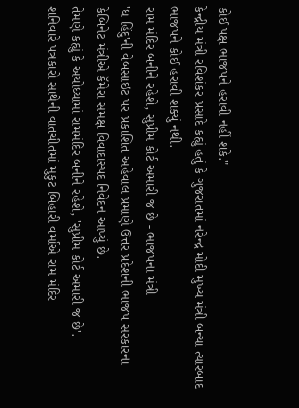કોઈ પક્ષ ભાજપને હરાવી નહીં શકે."
કેન્દ્રીય મંત્રી રવિશંકર પ્રસાદે કહ્યું હતું કે ગુજરાતમાં નરેન્દ્ર મોદી મુખ્ય મંત્રી બન્યા ત્યારબાદ ભાજપને કોઈ હરાવી શક્યું નથી.
રામ મંદિર બનીને રહેશે, સુપ્રીમ કોર્ટ અમારી જ છે - ભાજપના મંત્રી
'ધ હિંદુ'ની વેબસાઇટ પર પ્રકાશિત અહેવાલ પ્રમાણે ઉત્તર પ્રદેશની ભાજપ સરકારના કેબિનેટ મંત્રીએ કૅમેરા સમક્ષ વિવાદાસ્પદ નિવેદન આપ્યું છે.
તેમણે કહ્યું કે અયોધ્યામાં રામમંદિર બનીને રહેશે, 'સુપ્રીમ કોર્ટ અમારી જ છે'.
શનિવારે પત્રકારો સાથેની વાતચીતમાં મુકુટ બિહારી વર્માએ રામ મંદિર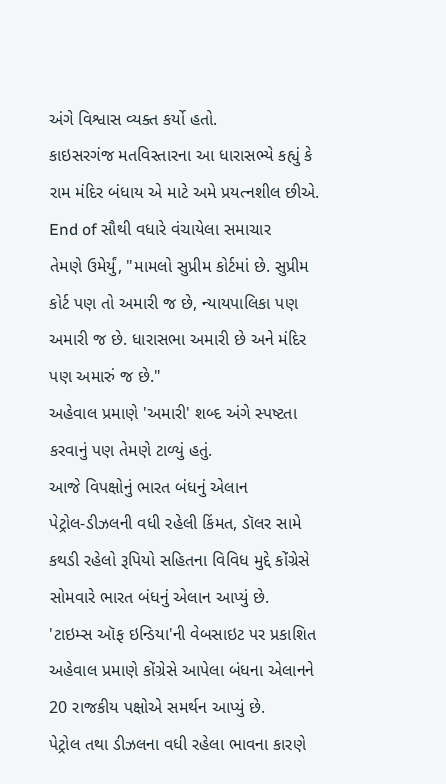અંગે વિશ્વાસ વ્યક્ત કર્યો હતો.
કાઇસરગંજ મતવિસ્તારના આ ધારાસભ્યે કહ્યું કે રામ મંદિર બંધાય એ માટે અમે પ્રયત્નશીલ છીએ.
End of સૌથી વધારે વંચાયેલા સમાચાર
તેમણે ઉમેર્યું, "મામલો સુપ્રીમ કોર્ટમાં છે. સુપ્રીમ કોર્ટ પણ તો અમારી જ છે, ન્યાયપાલિકા પણ અમારી જ છે. ધારાસભા અમારી છે અને મંદિર પણ અમારું જ છે."
અહેવાલ પ્રમાણે 'અમારી' શબ્દ અંગે સ્પષ્ટતા કરવાનું પણ તેમણે ટાળ્યું હતું.
આજે વિપક્ષોનું ભારત બંધનું એલાન
પેટ્રોલ-ડીઝલની વધી રહેલી કિંમત, ડૉલર સામે કથડી રહેલો રૂપિયો સહિતના વિવિધ મુદ્દે કોંગ્રેસે સોમવારે ભારત બંધનું એલાન આપ્યું છે.
'ટાઇમ્સ ઑફ ઇન્ડિયા'ની વેબસાઇટ પર પ્રકાશિત અહેવાલ પ્રમાણે કોંગ્રેસે આપેલા બંધના એલાનને 20 રાજકીય પક્ષોએ સમર્થન આપ્યું છે.
પેટ્રોલ તથા ડીઝલના વધી રહેલા ભાવના કારણે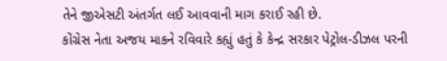તેને જીએસટી અંતર્ગત લઈ આવવાની માગ કરાઈ રહી છે.
કોંગ્રેસ નેતા અજય માકને રવિવારે કહ્યું હતું કે કેન્દ્ર સરકાર પેટ્રોલ-ડીઝલ પરની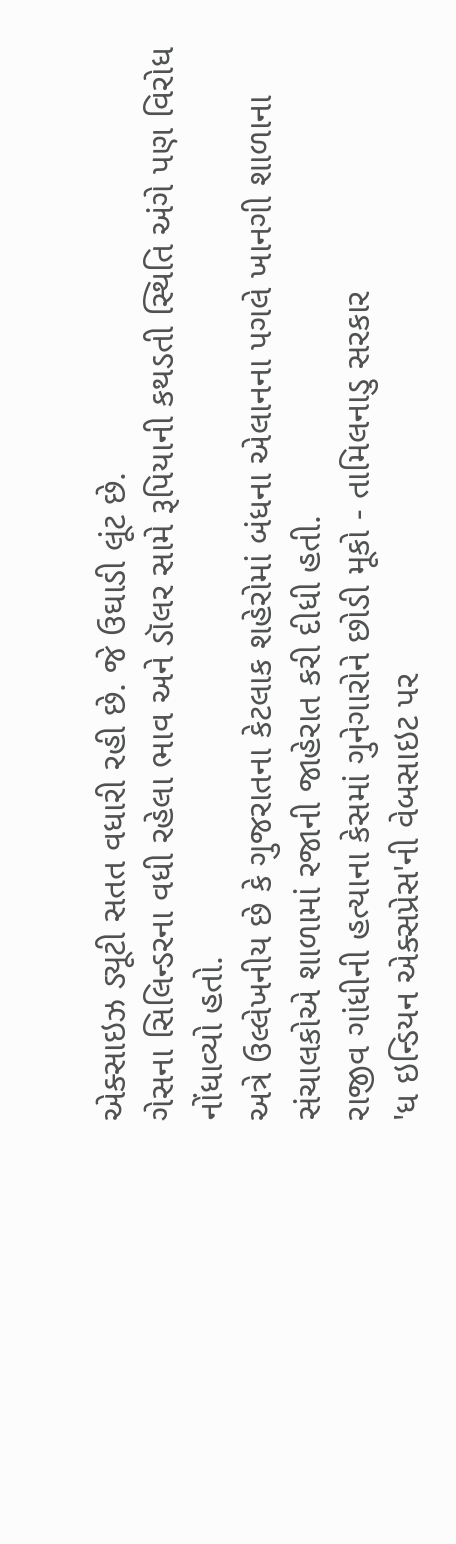એક્સાઇઝ ડ્યૂટી સતત વધારી રહી છે. જે ઉઘાડી લૂંટ છે.
ગેસના સિલિન્ડરના વધી રહેલા ભાવ અને ડૉલર સામે રૂપિયાની કથડતી સ્થિતિ અંગે પણ વિરોધ નોંધાવ્યો હતો.
અત્રે ઉલ્લેખનીય છે કે ગુજરાતના કેટલાક શહેરોમાં બંધના એલાનના પગલે ખાનગી શાળાના સંચાલકોએ શાળામાં રજાની જાહેરાત કરી દીધી હતી.
રાજીવ ગાંધીની હત્યાના કેસમાં ગુનેગારોને છોડી મૂકો - તામિલનાડુ સરકાર
'ધ ઇન્ડિયન એક્સપ્રેસ'ની વેબસાઇટ પર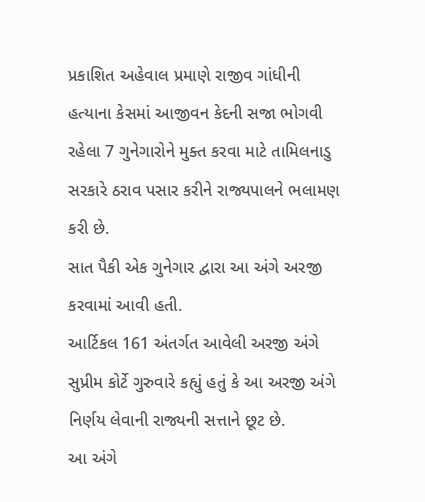પ્રકાશિત અહેવાલ પ્રમાણે રાજીવ ગાંધીની હત્યાના કેસમાં આજીવન કેદની સજા ભોગવી રહેલા 7 ગુનેગારોને મુક્ત કરવા માટે તામિલનાડુ સરકારે ઠરાવ પસાર કરીને રાજ્યપાલને ભલામણ કરી છે.
સાત પૈકી એક ગુનેગાર દ્વારા આ અંગે અરજી કરવામાં આવી હતી.
આર્ટિકલ 161 અંતર્ગત આવેલી અરજી અંગે સુપ્રીમ કોર્ટે ગુરુવારે કહ્યું હતું કે આ અરજી અંગે નિર્ણય લેવાની રાજ્યની સત્તાને છૂટ છે.
આ અંગે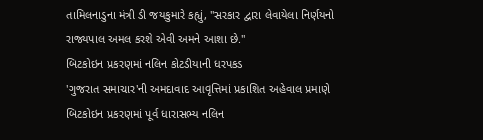તામિલનાડુના મંત્રી ડી જયકુમારે કહ્યું, "સરકાર દ્વારા લેવાયેલા નિર્ણયનો રાજ્યપાલ અમલ કરશે એવી અમને આશા છે."
બિટકોઇન પ્રકરણમાં નલિન કોટડીયાની ધરપકડ
'ગુજરાત સમાચાર'ની અમદાવાદ આવૃત્તિમાં પ્રકાશિત અહેવાલ પ્રમાણે બિટકોઇન પ્રકરણમાં પૂર્વ ધારાસભ્ય નલિન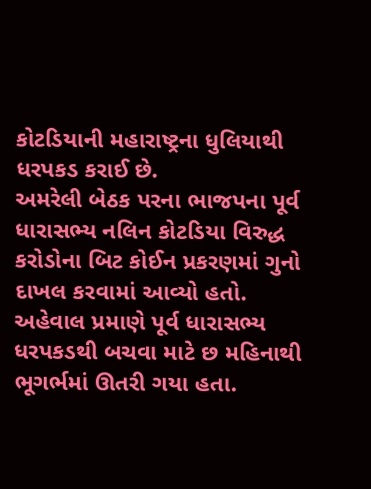કોટડિયાની મહારાષ્ટ્રના ધુલિયાથી ધરપકડ કરાઈ છે.
અમરેલી બેઠક પરના ભાજપના પૂર્વ ધારાસભ્ય નલિન કોટડિયા વિરુદ્ધ કરોડોના બિટ કોઈન પ્રકરણમાં ગુનો દાખલ કરવામાં આવ્યો હતો.
અહેવાલ પ્રમાણે પૂર્વ ધારાસભ્ય ધરપકડથી બચવા માટે છ મહિનાથી ભૂગર્ભમાં ઊતરી ગયા હતા.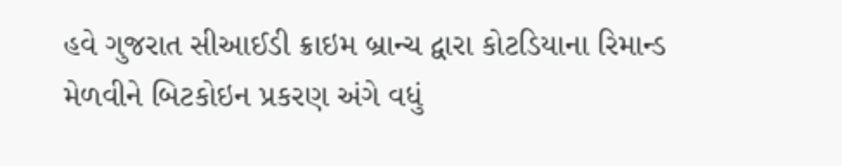હવે ગુજરાત સીઆઈડી ક્રાઇમ બ્રાન્ચ દ્વારા કોટડિયાના રિમાન્ડ મેળવીને બિટકોઇન પ્રકરણ અંગે વધું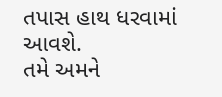તપાસ હાથ ધરવામાં આવશે.
તમે અમને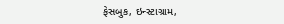ફેસબુક, ઇન્સ્ટાગ્રામ,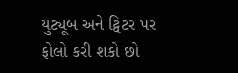યુટ્યૂબ અને ટ્વિટર પર ફોલો કરી શકો છો